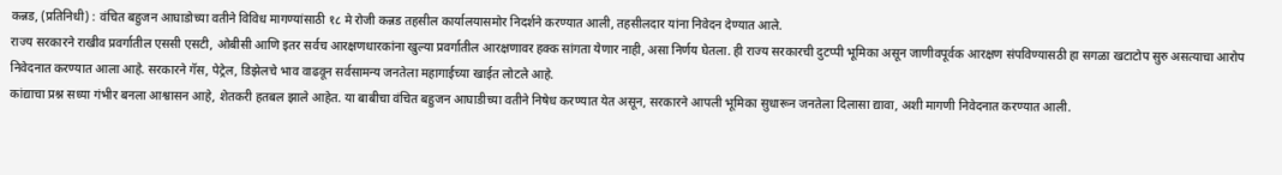कन्नड, (प्रतिनिधी) : वंचित बहुजन आघाडोच्या वतीने विविध मागण्यांसाठी १८ मे रोजी कन्नड तहसील कार्यालयासमोर निदर्शने करण्यात आली, तहसीलदार यांना निवेदन देण्यात आले.
राज्य सरकारने राखीव प्रवर्गातील एससी एसटी, ओबीसी आणि इतर सर्वच आरक्षणधारकांना खुल्या प्रवर्गातील आरक्षणावर हक्क सांगता येणार नाही, असा निर्णय घेतला. ही राज्य सरकारची दुटप्पी भूमिका असून जाणीवपूर्वक आरक्षण संपविण्यासठी हा सगळा खटाटोप सुरु असत्याचा आरोप निवेदनात करण्यात आला आहे. सरकारने गॅस, पेट्रेल, डिझेलचे भाव वाढवून सर्वसामन्य जनतेला महागाईच्या खाईत लोटले आहे.
कांद्याचा प्रश्न सध्या गंभीर बनला आश्वासन आहे, शेतकरी हतबल झाले आहेत. या बाबीचा वंचित बहुजन आघाडीच्या वतीने निषेध करण्यात येत असून, सरकारने आपली भूमिका सुधारून जनतेला दिलासा द्यावा, अशी मागणी निवेदनात करण्यात आली.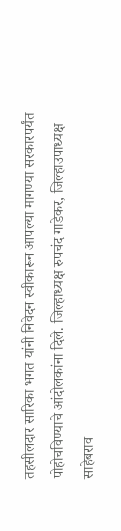तहसीलदार सारिका भगत यांनी निवेदन स्वीकारून आपल्या मागण्या सरकारपर्यंत पोहोचविण्याचे आंदोलकांना दिले. जिल्हाध्यक्ष रुपचंद गाडेकर, जिल्हाउपाध्यक्ष साहेबराव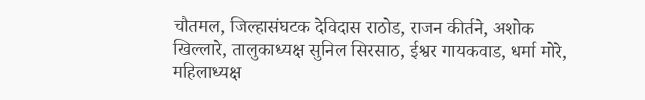चौतमल, जिल्हासंघटक देविदास राठोड, राजन कीर्तने, अशोक खिल्लारे, तालुकाध्यक्ष सुनिल सिरसाठ, ईश्वर गायकवाड, धर्मा मोरे, महिलाध्यक्ष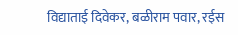विद्याताई दिवेकर, बळीराम पवार, रईस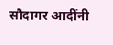सौदागर आदींनी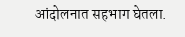आंदोलनात सहभाग घेतला.